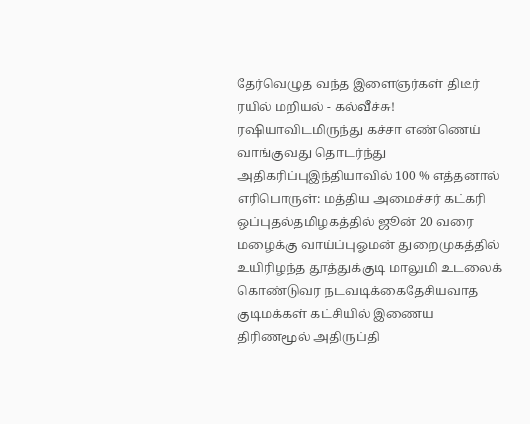தேர்வெழுத வந்த இளைஞர்கள் திடீர் ரயில் மறியல் - கல்வீச்சு! ரஷியாவிடமிருந்து கச்சா எண்ணெய் வாங்குவது தொடர்ந்து அதிகரிப்புஇந்தியாவில் 100 % எத்தனால் எரிபொருள்: மத்திய அமைச்சர் கட்கரி ஒப்புதல்தமிழகத்தில் ஜூன் 20 வரை மழைக்கு வாய்ப்புஓமன் துறைமுகத்தில் உயிரிழந்த தூத்துக்குடி மாலுமி உடலைக் கொண்டுவர நடவடிக்கைதேசியவாத குடிமக்கள் கட்சியில் இணைய திரிணமூல் அதிருப்தி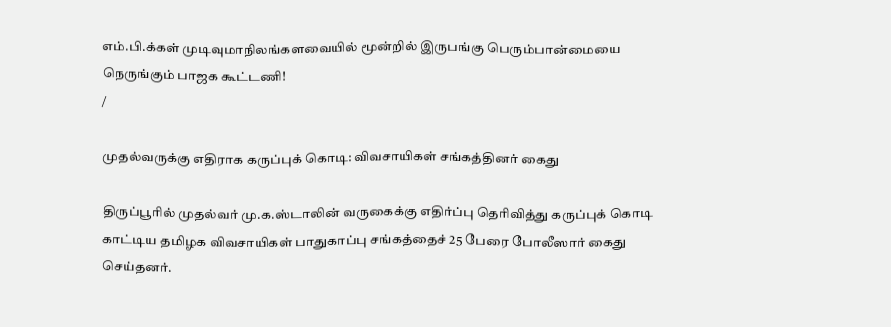எம்.பி.க்கள் முடிவுமாநிலங்களவையில் மூன்றில் இருபங்கு பெரும்பான்மையை நெருங்கும் பாஜக கூட்டணி!
/

முதல்வருக்கு எதிராக கருப்புக் கொடி: விவசாயிகள் சங்கத்தினர் கைது

திருப்பூரில் முதல்வர் மு.க.ஸ்டாலின் வருகைக்கு எதிர்ப்பு தெரிவித்து கருப்புக் கொடி காட்டிய தமிழக விவசாயிகள் பாதுகாப்பு சங்கத்தைச் 25 பேரை போலீஸார் கைது செய்தனர்.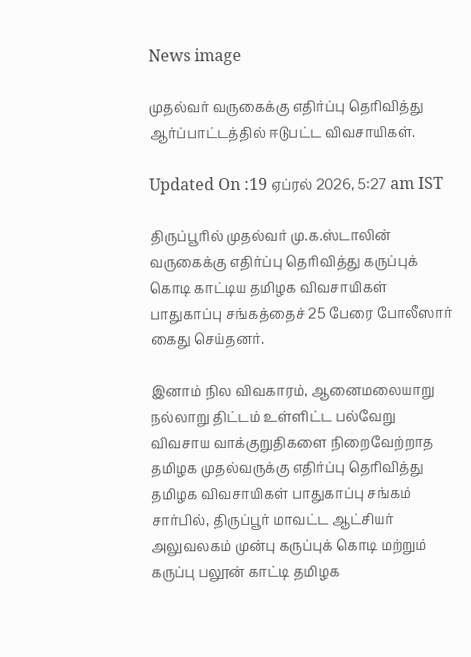News image

முதல்வர் வருகைக்கு எதிர்ப்பு தெரிவித்து ஆர்ப்பாட்டத்தில் ஈடுபட்ட விவசாயிகள்.

Updated On :19 ஏப்ரல் 2026, 5:27 am IST

திருப்பூரில் முதல்வர் மு.க.ஸ்டாலின் வருகைக்கு எதிர்ப்பு தெரிவித்து கருப்புக் கொடி காட்டிய தமிழக விவசாயிகள் பாதுகாப்பு சங்கத்தைச் 25 பேரை போலீஸார் கைது செய்தனர்.

இனாம் நில விவகாரம், ஆனைமலையாறு நல்லாறு திட்டம் உள்ளிட்ட பல்வேறு விவசாய வாக்குறுதிகளை நிறைவேற்றாத தமிழக முதல்வருக்கு எதிர்ப்பு தெரிவித்து தமிழக விவசாயிகள் பாதுகாப்பு சங்கம் சார்பில், திருப்பூர் மாவட்ட ஆட்சியர் அலுவலகம் முன்பு கருப்புக் கொடி மற்றும் கருப்பு பலூன் காட்டி தமிழக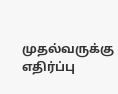முதல்வருக்கு எதிர்ப்பு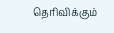தெரிவிக்கும்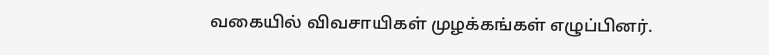வகையில் விவசாயிகள் முழக்கங்கள் எழுப்பினர்.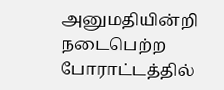அனுமதியின்றி நடைபெற்ற போராட்டத்தில்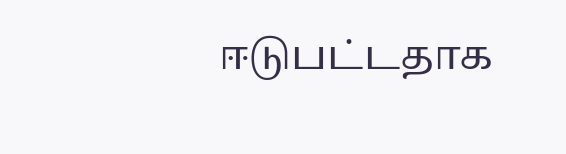ஈடுபட்டதாக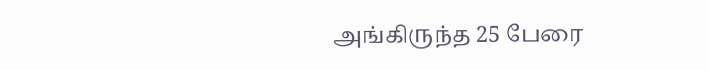அங்கிருந்த 25 பேரை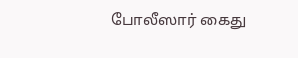போலீஸார் கைது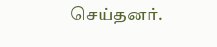செய்தனர்.